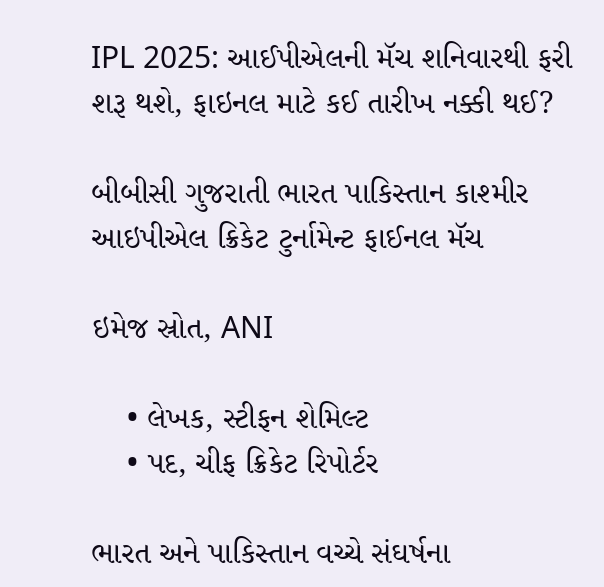IPL 2025: આઈપીએલની મૅચ શનિવારથી ફરી શરૂ થશે, ફાઇનલ માટે કઈ તારીખ નક્કી થઈ?

બીબીસી ગુજરાતી ભારત પાકિસ્તાન કાશ્મીર આઇપીએલ ક્રિકેટ ટુર્નામેન્ટ ફાઈનલ મૅચ

ઇમેજ સ્રોત, ANI

    • લેખક, સ્ટીફન શેમિલ્ટ
    • પદ, ચીફ ક્રિકેટ રિપોર્ટર

ભારત અને પાકિસ્તાન વચ્ચે સંઘર્ષના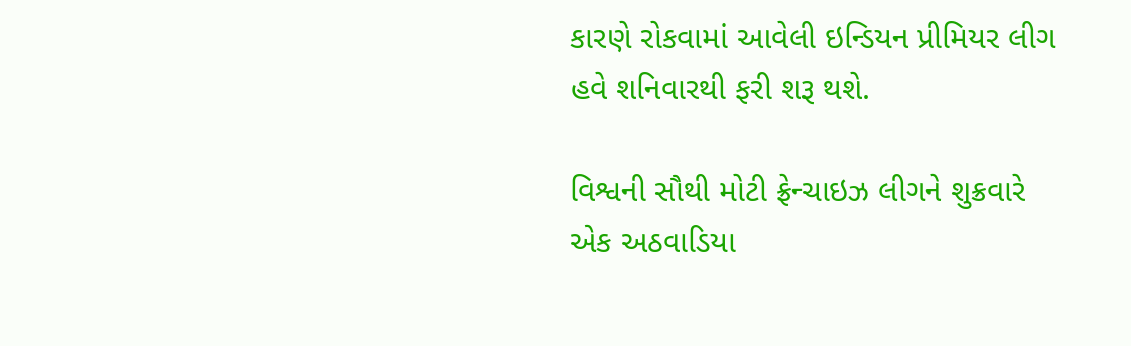કારણે રોકવામાં આવેલી ઇન્ડિયન પ્રીમિયર લીગ હવે શનિવારથી ફરી શરૂ થશે.

વિશ્વની સૌથી મોટી ફ્રેન્ચાઇઝ લીગને શુક્રવારે એક અઠવાડિયા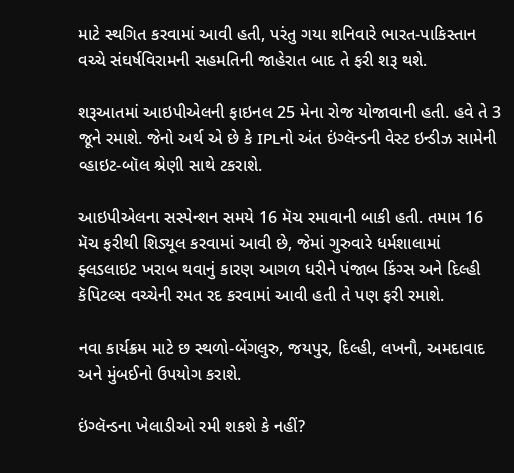માટે સ્થગિત કરવામાં આવી હતી, પરંતુ ગયા શનિવારે ભારત-પાકિસ્તાન વચ્ચે સંઘર્ષવિરામની સહમતિની જાહેરાત બાદ તે ફરી શરૂ થશે.

શરૂઆતમાં આઇપીએલની ફાઇનલ 25 મેના રોજ યોજાવાની હતી. હવે તે 3 જૂને રમાશે. જેનો અર્થ એ છે કે IPLનો અંત ઇંગ્લૅન્ડની વેસ્ટ ઇન્ડીઝ સામેની વ્હાઇટ-બૉલ શ્રેણી સાથે ટકરાશે.

આઇપીએલના સસ્પેન્શન સમયે 16 મૅચ રમાવાની બાકી હતી. તમામ 16 મૅચ ફરીથી શિડ્યૂલ કરવામાં આવી છે, જેમાં ગુરુવારે ધર્મશાલામાં ફ્લડલાઇટ ખરાબ થવાનું કારણ આગળ ધરીને પંજાબ કિંગ્સ અને દિલ્હી કૅપિટલ્સ વચ્ચેની રમત રદ કરવામાં આવી હતી તે પણ ફરી રમાશે.

નવા કાર્યક્રમ માટે છ સ્થળો-બેંગલુરુ, જયપુર, દિલ્હી, લખનૌ, અમદાવાદ અને મુંબઈનો ઉપયોગ કરાશે.

ઇંગ્લૅન્ડના ખેલાડીઓ રમી શકશે કે નહીં?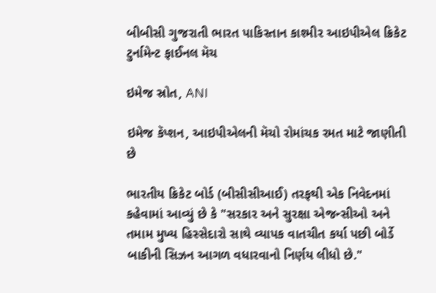બીબીસી ગુજરાતી ભારત પાકિસ્તાન કાશ્મીર આઇપીએલ ક્રિકેટ ટુર્નામેન્ટ ફાઈનલ મૅચ

ઇમેજ સ્રોત, ANI

ઇમેજ કૅપ્શન, આઇપીએલની મૅચો રોમાંચક રમત માટે જાણીતી છે

ભારતીય ક્રિકેટ બોર્ડ (બીસીસીઆઈ) તરફથી એક નિવેદનમાં કહેવામાં આવ્યું છે કે "સરકાર અને સુરક્ષા એજન્સીઓ અને તમામ મુખ્ય હિસ્સેદારો સાથે વ્યાપક વાતચીત કર્યા પછી બોર્ડે બાકીની સિઝન આગળ વધારવાનો નિર્ણય લીધો છે."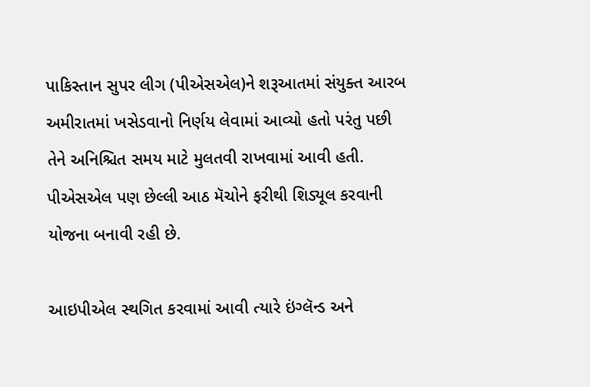પાકિસ્તાન સુપર લીગ (પીએસએલ)ને શરૂઆતમાં સંયુક્ત આરબ અમીરાતમાં ખસેડવાનો નિર્ણય લેવામાં આવ્યો હતો પરંતુ પછી તેને અનિશ્ચિત સમય માટે મુલતવી રાખવામાં આવી હતી. પીએસએલ પણ છેલ્લી આઠ મૅચોને ફરીથી શિડ્યૂલ કરવાની યોજના બનાવી રહી છે.

આઇપીએલ સ્થગિત કરવામાં આવી ત્યારે ઇંગ્લૅન્ડ અને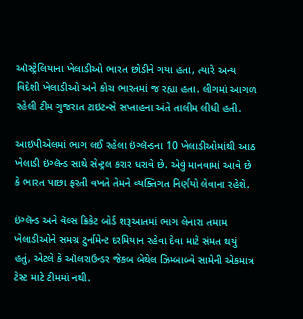ઑસ્ટ્રેલિયાના ખેલાડીઓ ભારત છોડીને ગયા હતા, ત્યારે અન્ય વિદેશી ખેલાડીઓ અને કોચ ભારતમાં જ રહ્યા હતા. લીગમાં આગળ રહેલી ટીમ ગુજરાત ટાઇટન્સે સપ્તાહના અંતે તાલીમ લીધી હતી.

આઇપીએલમાં ભાગ લઈ રહેલા ઇંગ્લૅન્ડના 10 ખેલાડીઓમાંથી આઠ ખેલાડી ઇંગ્લૅન્ડ સાથે સેન્ટ્રલ કરાર ધરાવે છે. એવું માનવામાં આવે છે કે ભારત પાછા ફરતી વખતે તેમને વ્યક્તિગત નિર્ણયો લેવાના રહેશે.

ઇંગ્લૅન્ડ અને વૅલ્સ ક્રિકેટ બોર્ડ શરૂઆતમાં ભાગ લેનારા તમામ ખેલાડીઓને સમગ્ર ટુર્નામેન્ટ દરમિયાન રહેવા દેવા માટે સંમત થયું હતું, એટલે કે ઑલરાઉન્ડર જેકબ બેથેલ ઝિમ્બાબ્વે સામેની એકમાત્ર ટેસ્ટ માટે ટીમમાં નથી.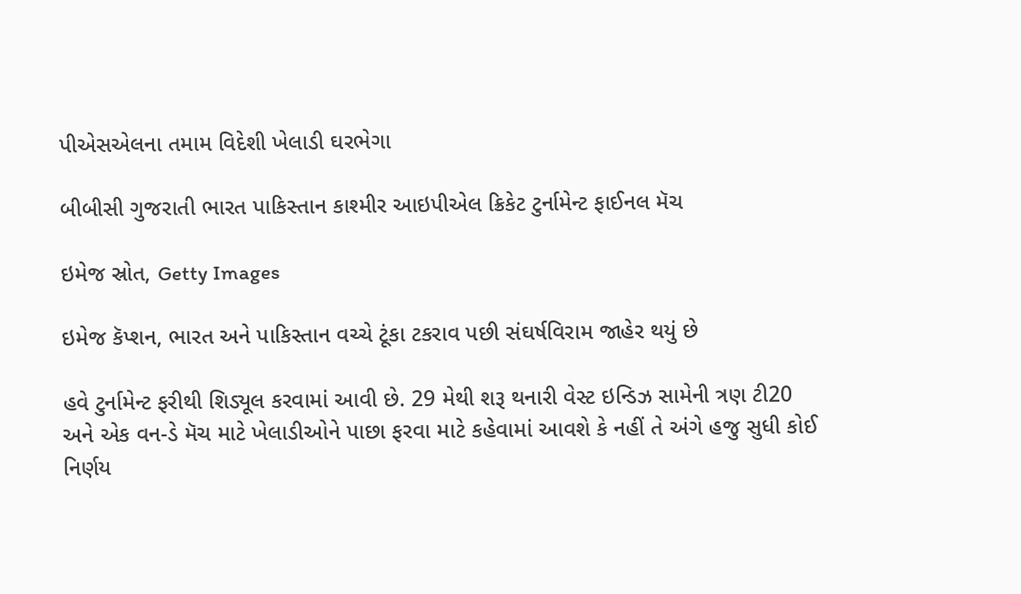પીએસએલના તમામ વિદેશી ખેલાડી ઘરભેગા

બીબીસી ગુજરાતી ભારત પાકિસ્તાન કાશ્મીર આઇપીએલ ક્રિકેટ ટુર્નામેન્ટ ફાઈનલ મૅચ

ઇમેજ સ્રોત, Getty Images

ઇમેજ કૅપ્શન, ભારત અને પાકિસ્તાન વચ્ચે ટૂંકા ટકરાવ પછી સંઘર્ષવિરામ જાહેર થયું છે

હવે ટુર્નામેન્ટ ફરીથી શિડ્યૂલ કરવામાં આવી છે. 29 મેથી શરૂ થનારી વેસ્ટ ઇન્ડિઝ સામેની ત્રણ ટી20 અને એક વન-ડે મૅચ માટે ખેલાડીઓને પાછા ફરવા માટે કહેવામાં આવશે કે નહીં તે અંગે હજુ સુધી કોઈ નિર્ણય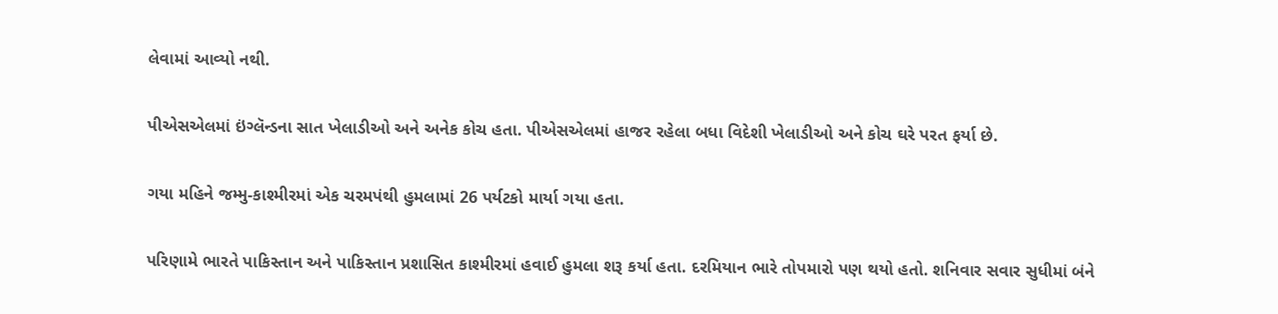લેવામાં આવ્યો નથી.

પીએસએલમાં ઇંગ્લૅન્ડના સાત ખેલાડીઓ અને અનેક કોચ હતા. પીએસએલમાં હાજર રહેલા બધા વિદેશી ખેલાડીઓ અને કોચ ઘરે પરત ફર્યા છે.

ગયા મહિને જમ્મુ-કાશ્મીરમાં એક ચરમપંથી હુમલામાં 26 પર્યટકો માર્યા ગયા હતા.

પરિણામે ભારતે પાકિસ્તાન અને પાકિસ્તાન પ્રશાસિત કાશ્મીરમાં હવાઈ હુમલા શરૂ કર્યા હતા. દરમિયાન ભારે તોપમારો પણ થયો હતો. શનિવાર સવાર સુધીમાં બંને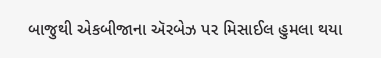બાજુથી એકબીજાના ઍરબેઝ પર મિસાઈલ હુમલા થયા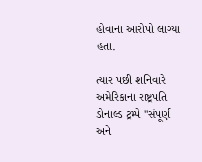હોવાના આરોપો લાગ્યા હતા.

ત્યાર પછી શનિવારે અમેરિકાના રાષ્ટ્રપતિ ડોનાલ્ડ ટ્રમ્પે "સંપૂર્ણ અને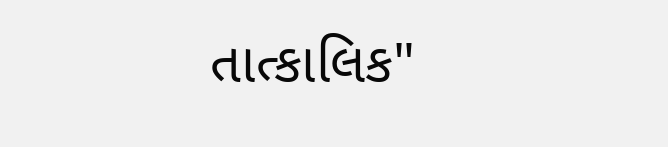તાત્કાલિક"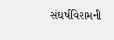સંઘર્ષવિરામની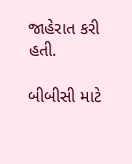જાહેરાત કરી હતી.

બીબીસી માટે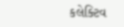કલેક્ટિવ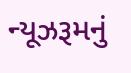ન્યૂઝરૂમનું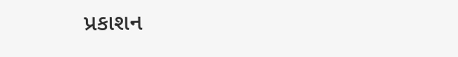પ્રકાશન